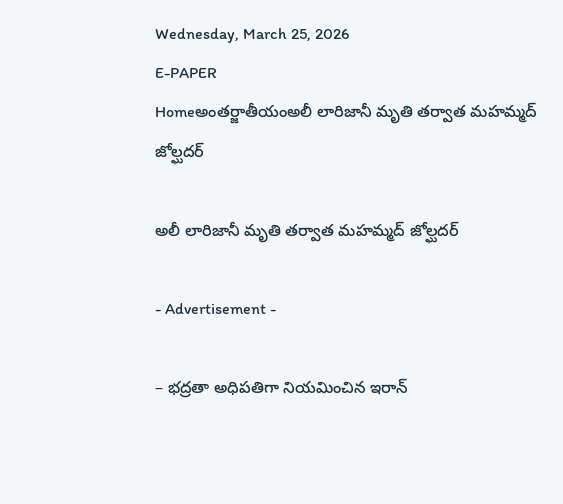Wednesday, March 25, 2026
E-PAPER
Homeఅంతర్జాతీయంఅలీ లారిజానీ మృతి తర్వాత మహమ్మద్‌ జోల్ఘదర్‌

అలీ లారిజానీ మృతి తర్వాత మహమ్మద్‌ జోల్ఘదర్‌

- Advertisement -

– భద్రతా అధిపతిగా నియమించిన ఇరాన్‌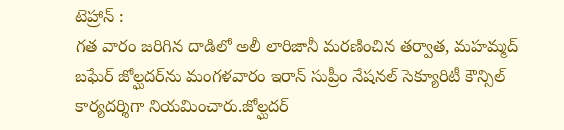టెహ్రాన్‌ :
గత వారం జరిగిన దాడిలో అలీ లారిజానీ మరణించిన తర్వాత, మహమ్మద్‌ బఘేర్‌ జోల్ఘదర్‌ను మంగళవారం ఇరాన్‌ సుప్రీం నేషనల్‌ సెక్యూరిటీ కౌన్సిల్‌ కార్యదర్శిగా నియమించారు.జోల్ఘదర్‌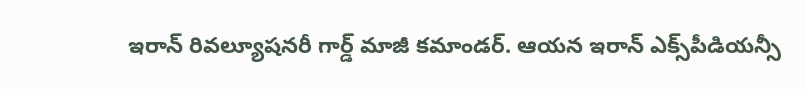ఇరాన్‌ రివల్యూషనరీ గార్డ్‌ మాజీ కమాండర్‌. ఆయన ఇరాన్‌ ఎక్స్‌పీడియన్సీ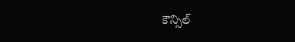కౌన్సిల్‌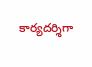కార్యదర్శిగా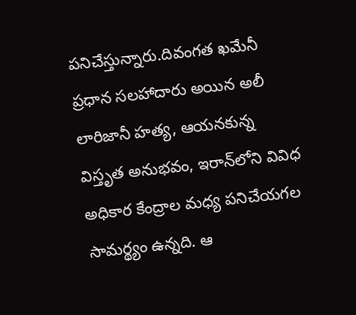పనిచేస్తున్నారు.దివంగత ఖమేనీ ప్రధాన సలహాదారు అయిన అలీ లారిజానీ హత్య, ఆయనకున్న విస్తృత అనుభవం, ఇరాన్‌లోని వివిధ అధికార కేంద్రాల మధ్య పనిచేయగల సామర్థ్యం ఉన్నది. ఆ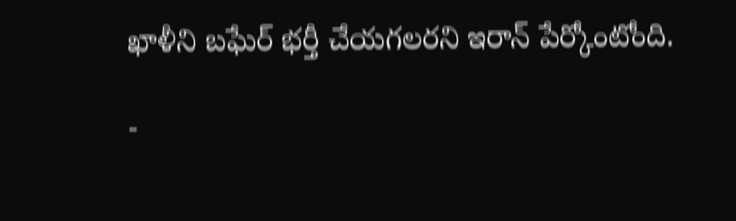ఖాళీని బఘేర్‌ భర్తీ చేయగలరని ఇరాన్‌ పేర్కోంటోంది.

-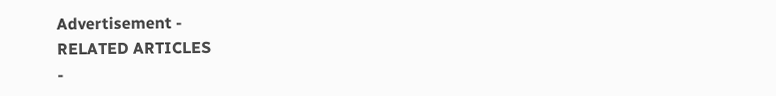Advertisement -
RELATED ARTICLES
-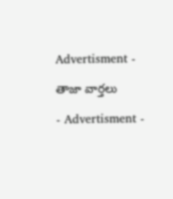Advertisment -

తాజా వార్తలు

- Advertisment -